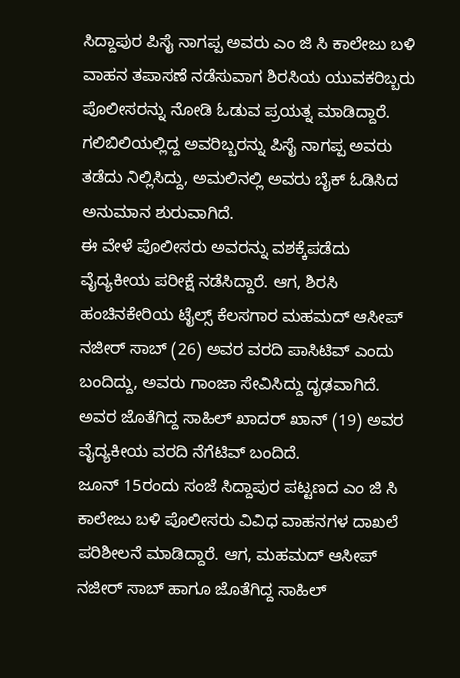ಸಿದ್ದಾಪುರ ಪಿಸೈ ನಾಗಪ್ಪ ಅವರು ಎಂ ಜಿ ಸಿ ಕಾಲೇಜು ಬಳಿ ವಾಹನ ತಪಾಸಣೆ ನಡೆಸುವಾಗ ಶಿರಸಿಯ ಯುವಕರಿಬ್ಬರು ಪೊಲೀಸರನ್ನು ನೋಡಿ ಓಡುವ ಪ್ರಯತ್ನ ಮಾಡಿದ್ದಾರೆ. ಗಲಿಬಿಲಿಯಲ್ಲಿದ್ದ ಅವರಿಬ್ಬರನ್ನು ಪಿಸೈ ನಾಗಪ್ಪ ಅವರು ತಡೆದು ನಿಲ್ಲಿಸಿದ್ದು, ಅಮಲಿನಲ್ಲಿ ಅವರು ಬೈಕ್ ಓಡಿಸಿದ ಅನುಮಾನ ಶುರುವಾಗಿದೆ.
ಈ ವೇಳೆ ಪೊಲೀಸರು ಅವರನ್ನು ವಶಕ್ಕೆಪಡೆದು ವೈದ್ಯಕೀಯ ಪರೀಕ್ಷೆ ನಡೆಸಿದ್ದಾರೆ. ಆಗ, ಶಿರಸಿ ಹಂಚಿನಕೇರಿಯ ಟೈಲ್ಸ್ ಕೆಲಸಗಾರ ಮಹಮದ್ ಆಸೀಪ್ ನಜೀರ್ ಸಾಬ್ (26) ಅವರ ವರದಿ ಪಾಸಿಟಿವ್ ಎಂದು ಬಂದಿದ್ದು, ಅವರು ಗಾಂಜಾ ಸೇವಿಸಿದ್ದು ದೃಢವಾಗಿದೆ. ಅವರ ಜೊತೆಗಿದ್ದ ಸಾಹಿಲ್ ಖಾದರ್ ಖಾನ್ (19) ಅವರ ವೈದ್ಯಕೀಯ ವರದಿ ನೆಗೆಟಿವ್ ಬಂದಿದೆ.
ಜೂನ್ 15ರಂದು ಸಂಜೆ ಸಿದ್ದಾಪುರ ಪಟ್ಟಣದ ಎಂ ಜಿ ಸಿ ಕಾಲೇಜು ಬಳಿ ಪೊಲೀಸರು ವಿವಿಧ ವಾಹನಗಳ ದಾಖಲೆ ಪರಿಶೀಲನೆ ಮಾಡಿದ್ದಾರೆ. ಆಗ, ಮಹಮದ್ ಆಸೀಪ್ ನಜೀರ್ ಸಾಬ್ ಹಾಗೂ ಜೊತೆಗಿದ್ದ ಸಾಹಿಲ್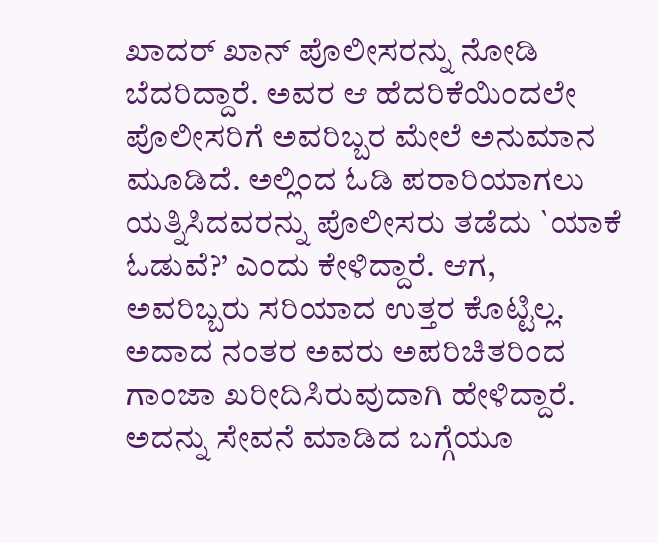ಖಾದರ್ ಖಾನ್ ಪೊಲೀಸರನ್ನು ನೋಡಿ ಬೆದರಿದ್ದಾರೆ. ಅವರ ಆ ಹೆದರಿಕೆಯಿಂದಲೇ ಪೊಲೀಸರಿಗೆ ಅವರಿಬ್ಬರ ಮೇಲೆ ಅನುಮಾನ ಮೂಡಿದೆ. ಅಲ್ಲಿಂದ ಓಡಿ ಪರಾರಿಯಾಗಲು ಯತ್ನಿಸಿದವರನ್ನು ಪೊಲೀಸರು ತಡೆದು `ಯಾಕೆ ಓಡುವೆ?’ ಎಂದು ಕೇಳಿದ್ದಾರೆ. ಆಗ, ಅವರಿಬ್ಬರು ಸರಿಯಾದ ಉತ್ತರ ಕೊಟ್ಟಿಲ್ಲ.
ಅದಾದ ನಂತರ ಅವರು ಅಪರಿಚಿತರಿಂದ ಗಾಂಜಾ ಖರೀದಿಸಿರುವುದಾಗಿ ಹೇಳಿದ್ದಾರೆ. ಅದನ್ನು ಸೇವನೆ ಮಾಡಿದ ಬಗ್ಗೆಯೂ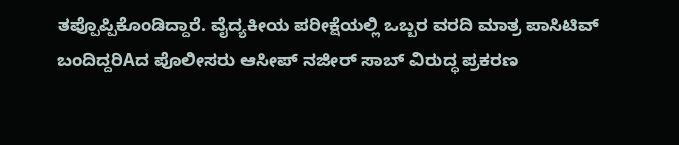ತಪ್ಪೊಪ್ಪಿಕೊಂಡಿದ್ದಾರೆ. ವೈದ್ಯಕೀಯ ಪರೀಕ್ಷೆಯಲ್ಲಿ ಒಬ್ಬರ ವರದಿ ಮಾತ್ರ ಪಾಸಿಟಿವ್ ಬಂದಿದ್ದರಿAದ ಪೊಲೀಸರು ಆಸೀಪ್ ನಜೀರ್ ಸಾಬ್ ವಿರುದ್ಧ ಪ್ರಕರಣ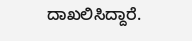ದಾಖಲಿಸಿದ್ದಾರೆ.